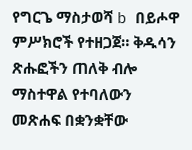የግርጌ ማስታወሻ b በይሖዋ ምሥክሮች የተዘጋጀ። ቅዱሳን ጽሑፎችን ጠለቅ ብሎ ማስተዋል የተባለውን መጽሐፍ በቋንቋቸው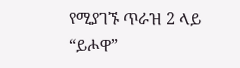የሚያገኙ ጥራዝ 2 ላይ “ይሖዋ”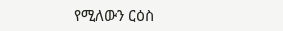የሚለውን ርዕስ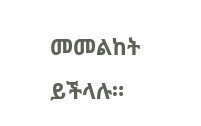መመልከት ይችላሉ።